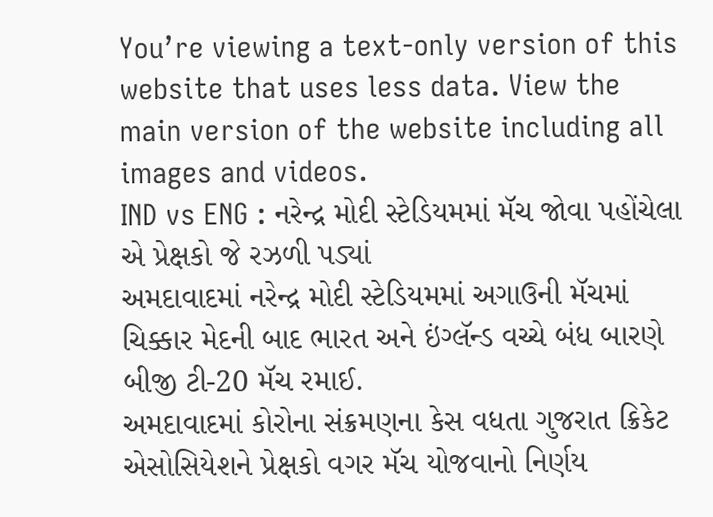You’re viewing a text-only version of this website that uses less data. View the main version of the website including all images and videos.
IND vs ENG : નરેન્દ્ર મોદી સ્ટેડિયમમાં મૅચ જોવા પહોંચેલા એ પ્રેક્ષકો જે રઝળી પડ્યાં
અમદાવાદમાં નરેન્દ્ર મોદી સ્ટેડિયમમાં અગાઉની મૅચમાં ચિક્કાર મેદની બાદ ભારત અને ઇંગ્લૅન્ડ વચ્ચે બંધ બારણે બીજી ટી-20 મૅચ રમાઈ.
અમદાવાદમાં કોરોના સંક્રમણના કેસ વધતા ગુજરાત ક્રિકેટ એસોસિયેશને પ્રેક્ષકો વગર મૅચ યોજવાનો નિર્ણય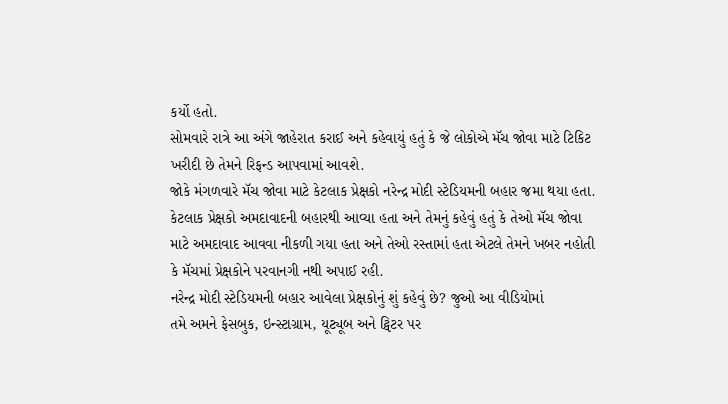કર્યો હતો.
સોમવારે રાત્રે આ અંગે જાહેરાત કરાઈ અને કહેવાયું હતું કે જે લોકોએ મૅચ જોવા માટે ટિકિટ ખરીદી છે તેમને રિફન્ડ આપવામાં આવશે.
જોકે મંગળવારે મૅચ જોવા માટે કેટલાક પ્રેક્ષકો નરેન્દ્ર મોદી સ્ટેડિયમની બહાર જમા થયા હતા.
કેટલાક પ્રેક્ષકો અમદાવાદની બહારથી આવ્યા હતા અને તેમનું કહેવું હતું કે તેઓ મૅચ જોવા માટે અમદાવાદ આવવા નીકળી ગયા હતા અને તેઓ રસ્તામાં હતા એટલે તેમને ખબર નહોતી કે મૅચમાં પ્રેક્ષકોને પરવાનગી નથી અપાઈ રહી.
નરેન્દ્ર મોદી સ્ટેડિયમની બહાર આવેલા પ્રેક્ષકોનું શું કહેવું છે? જુઓ આ વીડિયોમાં
તમે અમને ફેસબુક, ઇન્સ્ટાગ્રામ, યૂટ્યૂબ અને ટ્વિટર પર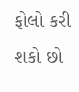ફોલો કરી શકો છો